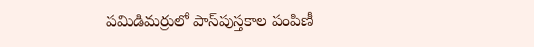పమిడిమర్రులో పాస్‌పుస్తకాల పంపిణీ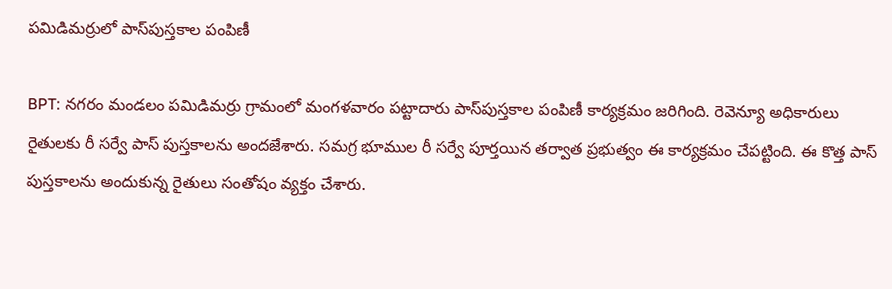పమిడిమర్రులో పాస్‌పుస్తకాల పంపిణీ

BPT: నగరం మండలం పమిడిమర్రు గ్రామంలో మంగళవారం పట్టాదారు పాస్‌పుస్తకాల పంపిణీ కార్యక్రమం జరిగింది. రెవెన్యూ అధికారులు రైతులకు రీ సర్వే పాస్‌ పుస్తకాలను అందజేశారు. సమగ్ర భూముల రీ సర్వే పూర్తయిన తర్వాత ప్రభుత్వం ఈ కార్యక్రమం చేపట్టింది. ఈ కొత్త పాస్‌ పుస్తకాలను అందుకున్న రైతులు సంతోషం వ్యక్తం చేశారు.